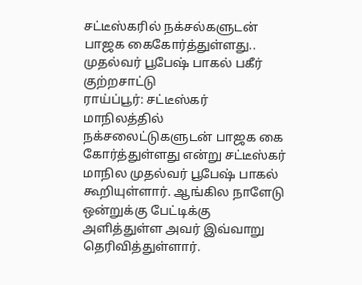சட்டீஸ்கரில் நக்சல்களுடன் பாஜக கைகோர்த்துள்ளது.. முதல்வர் பூபேஷ் பாகல் பகீர் குற்றசாட்டு
ராய்ப்பூர்: சட்டீஸ்கர் மாநிலத்தில் நக்சலைட்டுகளுடன் பாஜக கை கோர்த்துள்ளது என்று சட்டீஸ்கர் மாநில முதல்வர் பூபேஷ் பாகல் கூறியுள்ளார். ஆங்கில நாளேடு ஒன்றுக்கு பேட்டிக்கு அளித்துள்ள அவர் இவ்வாறு தெரிவித்துள்ளார்.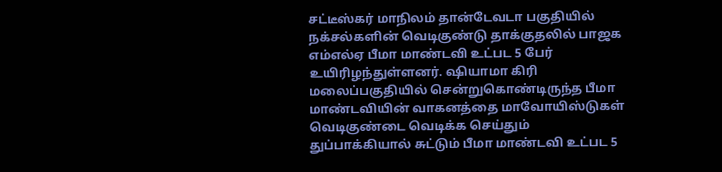சட்டீஸ்கர் மாநிலம் தான்டேவடா பகுதியில் நக்சல்களின் வெடிகுண்டு தாக்குதலில் பாஜக எம்எல்ஏ பீமா மாண்டவி உட்பட 5 பேர் உயிரிழந்துள்ளனர். ஷியாமா கிரி மலைப்பகுதியில் சென்றுகொண்டிருந்த பீமா மாண்டவியின் வாகனத்தை மாவோயிஸ்டுகள் வெடிகுண்டை வெடிக்க செய்தும் துப்பாக்கியால் சுட்டும் பீமா மாண்டவி உட்பட 5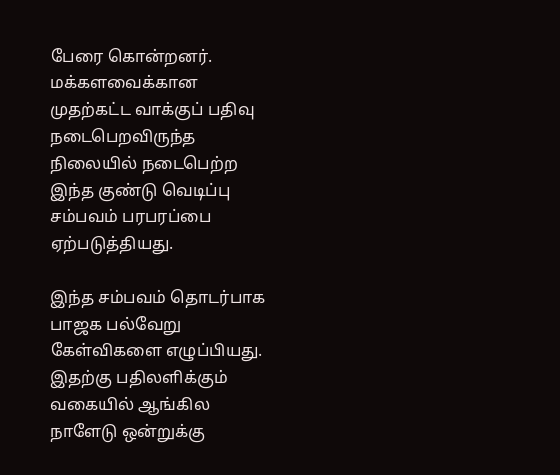பேரை கொன்றனர். மக்களவைக்கான முதற்கட்ட வாக்குப் பதிவு நடைபெறவிருந்த நிலையில் நடைபெற்ற இந்த குண்டு வெடிப்பு சம்பவம் பரபரப்பை ஏற்படுத்தியது.

இந்த சம்பவம் தொடர்பாக பாஜக பல்வேறு கேள்விகளை எழுப்பியது. இதற்கு பதிலளிக்கும் வகையில் ஆங்கில நாளேடு ஒன்றுக்கு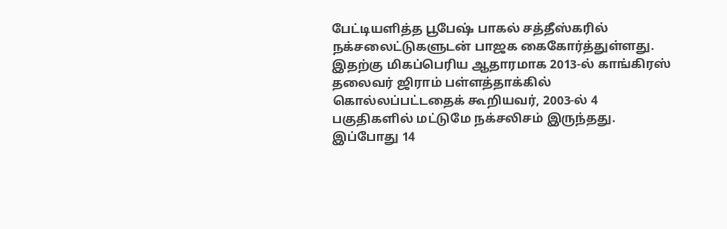பேட்டியளித்த பூபேஷ் பாகல் சத்தீஸ்கரில் நக்சலைட்டுகளுடன் பாஜக கைகோர்த்துள்ளது. இதற்கு மிகப்பெரிய ஆதாரமாக 2013-ல் காங்கிரஸ் தலைவர் ஜிராம் பள்ளத்தாக்கில் கொல்லப்பட்டதைக் கூறியவர், 2003-ல் 4 பகுதிகளில் மட்டுமே நக்சலிசம் இருந்தது. இப்போது 14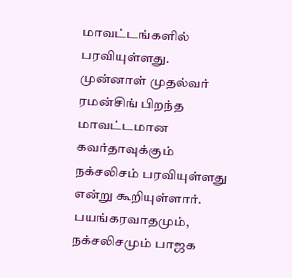மாவட்டங்களில் பரவியுள்ளது.
முன்னாள் முதல்வர் ரமன்சிங் பிறந்த மாவட்டமான கவர்தாவுக்கும் நக்சலிசம் பரவியுள்ளது என்று கூறியுள்ளார். பயங்கரவாதமும், நக்சலிசமும் பாஜக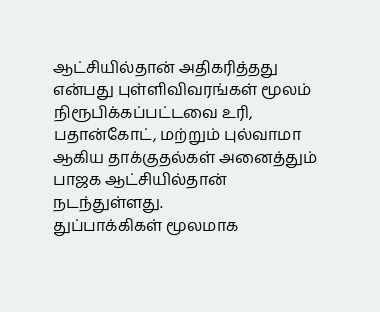ஆட்சியில்தான் அதிகரித்தது என்பது புள்ளிவிவரங்கள் மூலம் நிரூபிக்கப்பட்டவை உரி, பதான்கோட், மற்றும் புல்வாமா ஆகிய தாக்குதல்கள் அனைத்தும் பாஜக ஆட்சியில்தான் நடந்துள்ளது.
துப்பாக்கிகள் மூலமாக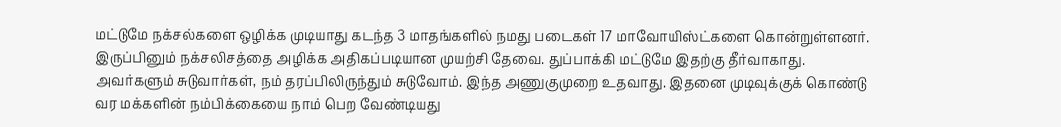மட்டுமே நக்சல்களை ஒழிக்க முடியாது கடந்த 3 மாதங்களில் நமது படைகள் 17 மாவோயிஸ்ட்களை கொன்றுள்ளனர். இருப்பினும் நக்சலிசத்தை அழிக்க அதிகப்படியான முயற்சி தேவை. துப்பாக்கி மட்டுமே இதற்கு தீர்வாகாது. அவர்களும் சுடுவார்கள், நம் தரப்பிலிருந்தும் சுடுவோம். இந்த அணுகுமுறை உதவாது. இதனை முடிவுக்குக் கொண்டு வர மக்களின் நம்பிக்கையை நாம் பெற வேண்டியது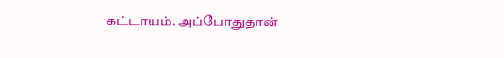கட்டாயம். அப்போதுதான்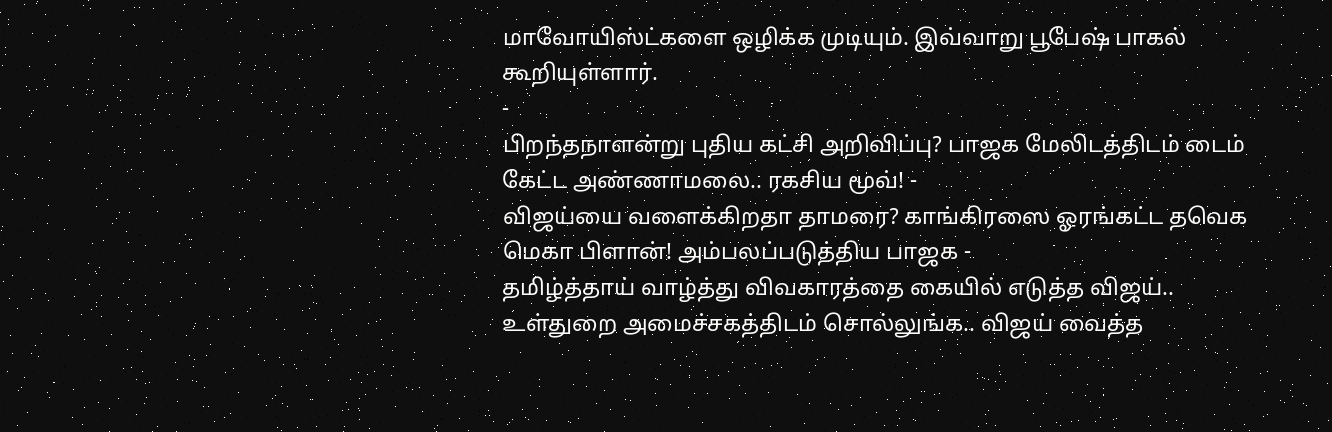மாவோயிஸ்ட்களை ஒழிக்க முடியும். இவ்வாறு பூபேஷ் பாகல் கூறியுள்ளார்.
-
பிறந்தநாளன்று புதிய கட்சி அறிவிப்பு? பாஜக மேலிடத்திடம் டைம் கேட்ட அண்ணாமலை.. ரகசிய மூவ்! -
விஜய்யை வளைக்கிறதா தாமரை? காங்கிரஸை ஓரங்கட்ட தவெக மெகா பிளான்! அம்பலப்படுத்திய பாஜக -
தமிழ்த்தாய் வாழ்த்து விவகாரத்தை கையில் எடுத்த விஜய்.. உள்துறை அமைச்சகத்திடம் சொல்லுங்க.. விஜய் வைத்த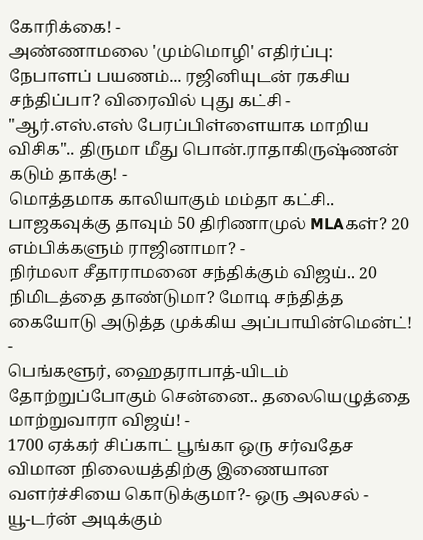கோரிக்கை! -
அண்ணாமலை 'மும்மொழி' எதிர்ப்பு: நேபாளப் பயணம்... ரஜினியுடன் ரகசிய சந்திப்பா? விரைவில் புது கட்சி -
"ஆர்.எஸ்.எஸ் பேரப்பிள்ளையாக மாறிய விசிக".. திருமா மீது பொன்.ராதாகிருஷ்ணன் கடும் தாக்கு! -
மொத்தமாக காலியாகும் மம்தா கட்சி.. பாஜகவுக்கு தாவும் 50 திரிணாமுல் MLAகள்? 20 எம்பிக்களும் ராஜினாமா? -
நிர்மலா சீதாராமனை சந்திக்கும் விஜய்.. 20 நிமிடத்தை தாண்டுமா? மோடி சந்தித்த கையோடு அடுத்த முக்கிய அப்பாயின்மென்ட்! -
பெங்களூர், ஹைதராபாத்-யிடம் தோற்றுப்போகும் சென்னை.. தலையெழுத்தை மாற்றுவாரா விஜய்! -
1700 ஏக்கர் சிப்காட் பூங்கா ஒரு சர்வதேச விமான நிலையத்திற்கு இணையான வளர்ச்சியை கொடுக்குமா?- ஒரு அலசல் -
யூ-டர்ன் அடிக்கும்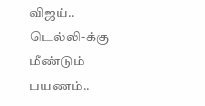விஜய்.. டெல்லி-க்கு மீண்டும் பயணம்..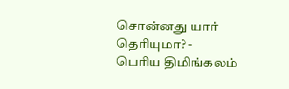சொன்னது யார் தெரியுமா? -
பெரிய திமிங்கலம்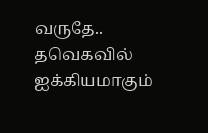வருதே.. தவெகவில் ஐக்கியமாகும்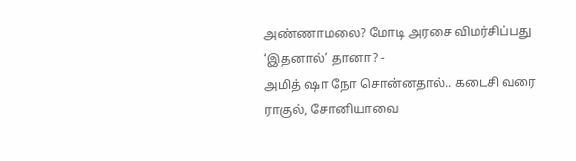அண்ணாமலை? மோடி அரசை விமர்சிப்பது ‘இதனால்’ தானா? -
அமித் ஷா நோ சொன்னதால்.. கடைசி வரை ராகுல், சோனியாவை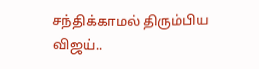சந்திக்காமல் திரும்பிய விஜய்..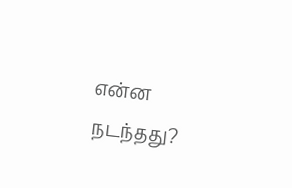என்ன நடந்தது?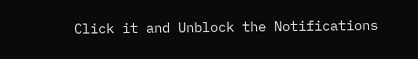Click it and Unblock the Notifications